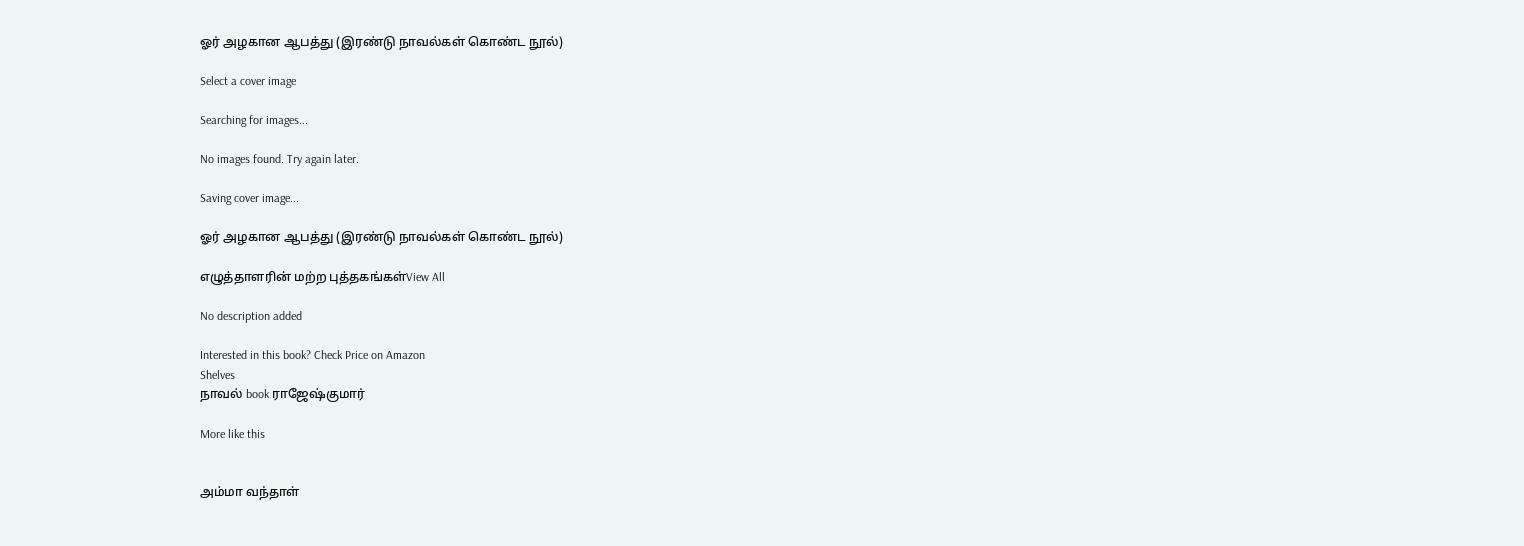ஓர் அழகான ஆபத்து (இரண்டு நாவல்கள் கொண்ட நூல்)

Select a cover image

Searching for images...

No images found. Try again later.

Saving cover image...

ஓர் அழகான ஆபத்து (இரண்டு நாவல்கள் கொண்ட நூல்)

எழுத்தாளரின் மற்ற புத்தகங்கள்View All

No description added

Interested in this book? Check Price on Amazon
Shelves
நாவல் book ராஜேஷ்குமார்

More like this


அம்மா வந்தாள்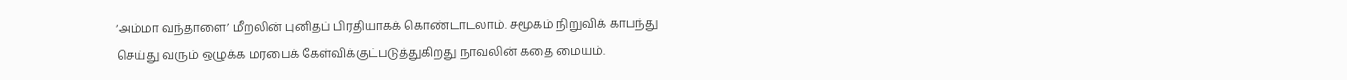‘அம்மா வந்தாளை’ மீறலின் புனிதப் பிரதியாகக் கொண்டாடலாம். சமூகம் நிறுவிக் காபந்து செய்து வரும் ஒழுக்க மரபைக் கேள்விக்குட்படுத்துகிறது நாவலின் கதை மையம்.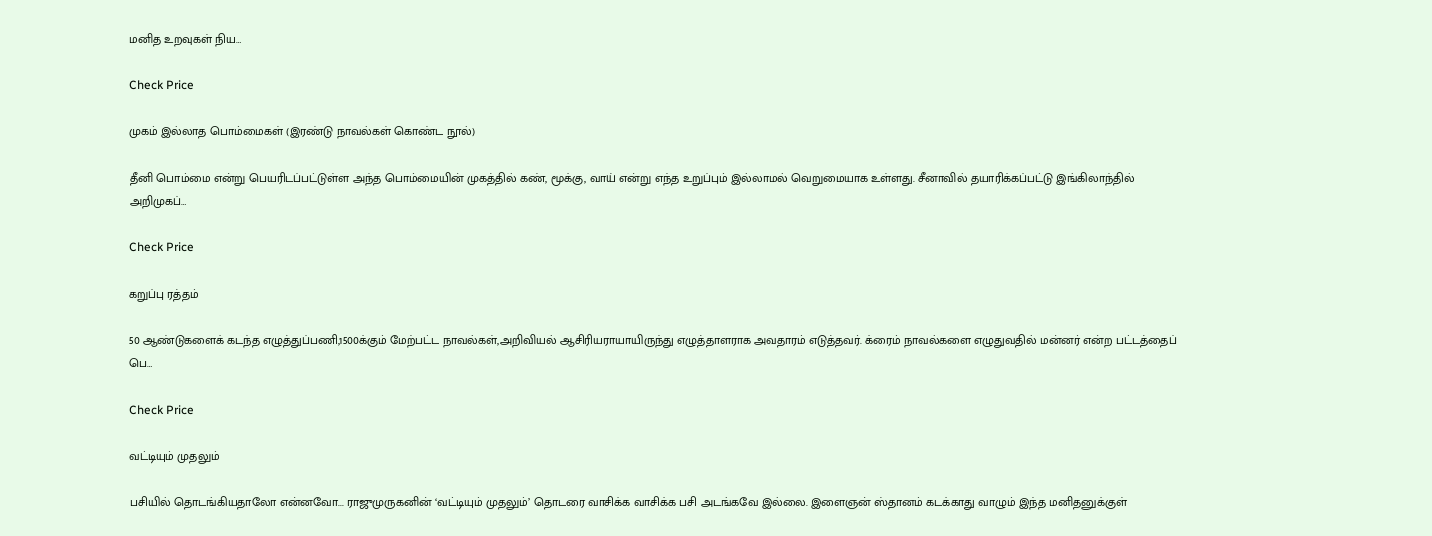மனித உறவுகள் நிய…

Check Price

முகம் இல்லாத பொம்மைகள் (இரண்டு நாவல்கள் கொண்ட நூல்)

தீனி பொம்மை என்று பெயரிடப்பட்டுள்ள அந்த பொம்மையின் முகத்தில் கண், மூக்கு, வாய் என்று எந்த உறுப்பும் இல்லாமல் வெறுமையாக உள்ளது. சீனாவில் தயாரிக்கப்பட்டு இங்கிலாந்தில் அறிமுகப்…

Check Price

கறுப்பு ரத்தம்

50 ஆண்டுகளைக் கடந்த எழுத்துப்பணி,1500க்கும் மேற்பட்ட நாவல்கள்,அறிவியல் ஆசிரியராயாயிருந்து எழுத்தாளராக அவதாரம் எடுத்தவர். க்ரைம் நாவல்களை எழுதுவதில் மன்னர் என்ற பட்டத்தைப் பெ…

Check Price

வட்டியும் முதலும்

பசியில் தொடங்கியதாலோ என்னவோ... ராஜுமுருகனின் ‘வட்டியும் முதலும்’ தொடரை வாசிக்க வாசிக்க பசி அடங்கவே இல்லை. இளைஞன் ஸ்தானம் கடக்காது வாழும் இந்த மனிதனுக்குள்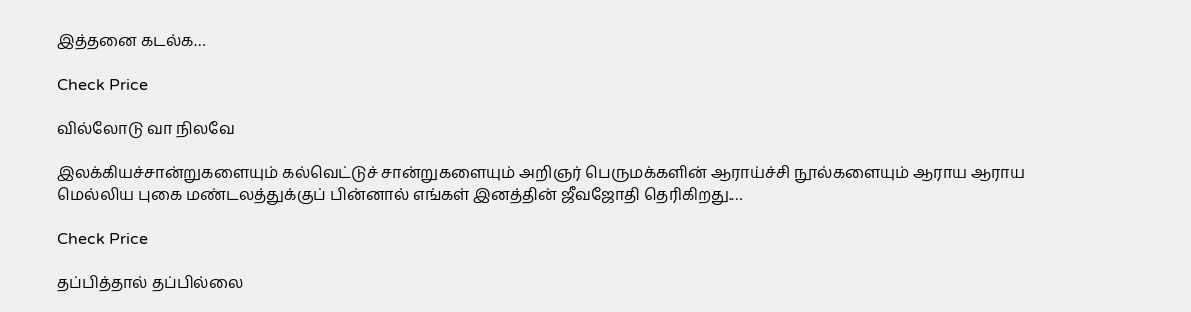இத்தனை கடல்க…

Check Price

வில்லோடு வா நிலவே

இலக்கியச்சான்றுகளையும் கல்வெட்டுச் சான்றுகளையும் அறிஞர் பெருமக்களின் ஆராய்ச்சி நூல்களையும் ஆராய ஆராய மெல்லிய புகை மண்டலத்துக்குப் பின்னால் எங்கள் இனத்தின் ஜீவஜோதி தெரிகிறது.…

Check Price

தப்பித்தால் தப்பில்லை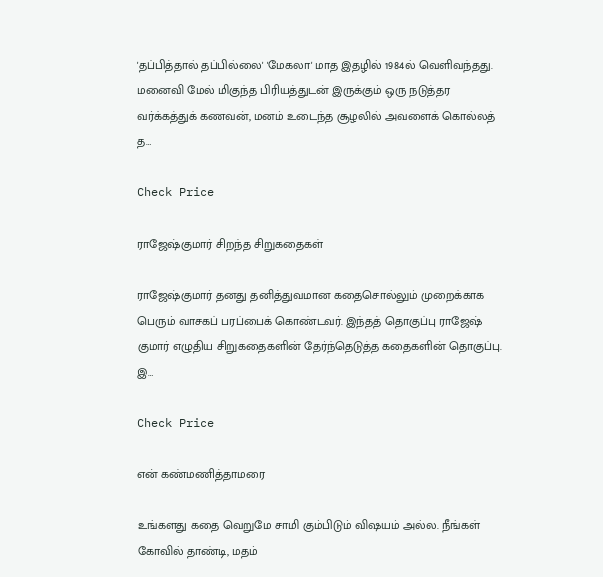'தப்பித்தால் தப்பில்லை' 'மேகலா' மாத இதழில் 1984ல் வெளிவந்தது. மனைவி மேல் மிகுந்த பிரியத்துடன் இருக்கும் ஒரு நடுத்தர வர்க்கத்துக் கணவன், மனம் உடைந்த சூழலில் அவளைக் கொல்லத் த…

Check Price

ராஜேஷ்குமார் சிறந்த சிறுகதைகள்

ராஜேஷ்குமார் தனது தனித்துவமான கதைசொல்லும் முறைக்காக பெரும் வாசகப் பரப்பைக் கொண்டவர். இந்தத் தொகுப்பு ராஜேஷ் குமார் எழுதிய சிறுகதைகளின் தேர்ந்தெடுத்த கதைகளின் தொகுப்பு. இ…

Check Price

என் கண்மணித்தாமரை

உங்களது கதை வெறுமே சாமி கும்பிடும் விஷயம் அல்ல. நீங்கள் கோவில் தாண்டி, மதம்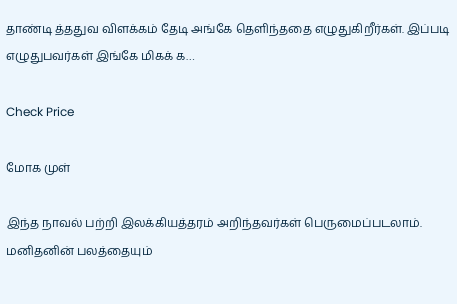தாண்டி த்ததுவ விளக்கம் தேடி அங்கே தெளிந்ததை எழுதுகிறீர்கள். இப்படி எழுதுபவர்கள் இங்கே மிகக் க…

Check Price

மோக முள்

இந்த நாவல் பற்றி இலக்கியத்தரம் அறிந்தவர்கள் பெருமைப்படலாம். மனிதனின் பலத்தையும்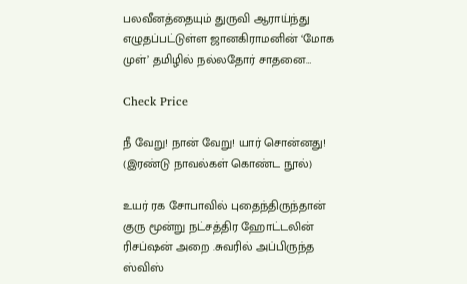பலவீனத்தையும் துருவி ஆராய்ந்து எழுதப்பட்டுள்ள ஜானகிராமனின் ‘மோக முள்’ தமிழில் நல்லதோர் சாதனை…

Check Price

நீ வேறு! நான் வேறு! யார் சொன்னது! (இரண்டு நாவல்கள் கொண்ட நூல்)

உயர் ரக சோபாவில் புதைந்திருந்தான் குரு மூன்று நட்சத்திர ஹோட்டலின் ரிசப்ஷன் அறை .சுவரில் அப்பிருந்த ஸ்விஸ்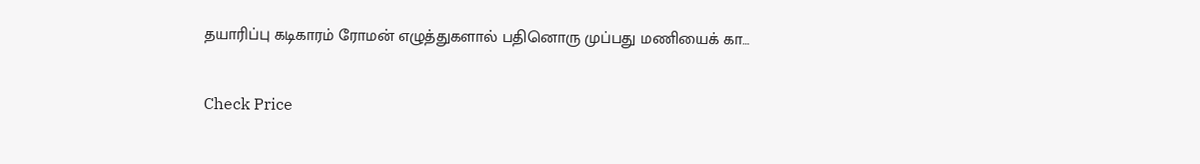தயாரிப்பு கடிகாரம் ரோமன் எழுத்துகளால் பதினொரு முப்பது மணியைக் கா…

Check Price